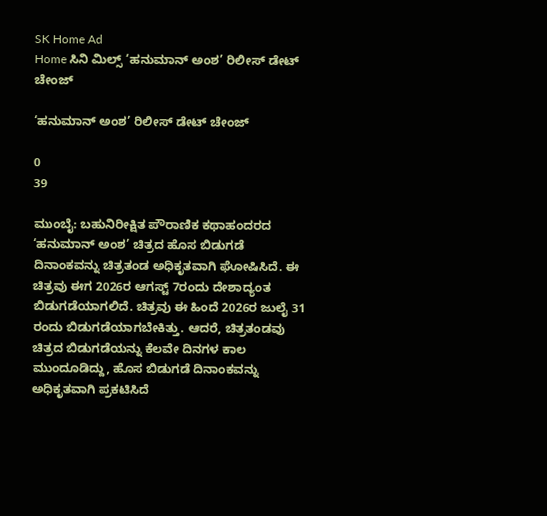SK Home Ad
Home ಸಿನಿ ಮಿಲ್ಸ್ ‘ಹನುಮಾನ್ ಅಂಶ’ ರಿಲೀಸ್ ಡೇಟ್ ಚೇಂಜ್

‘ಹನುಮಾನ್ ಅಂಶ’ ರಿಲೀಸ್ ಡೇಟ್ ಚೇಂಜ್

0
39

ಮುಂಬೈ: ಬಹುನಿರೀಕ್ಷಿತ ಪೌರಾಣಿಕ ಕಥಾಹಂದರದ ‘ಹನುಮಾನ್ ಅಂಶ’ ಚಿತ್ರದ ಹೊಸ ಬಿಡುಗಡೆ ದಿನಾಂಕವನ್ನು ಚಿತ್ರತಂಡ ಅಧಿಕೃತವಾಗಿ ಘೋಷಿಸಿದೆ. ಈ ಚಿತ್ರವು ಈಗ 2026ರ ಆಗಸ್ಟ್ 7ರಂದು ದೇಶಾದ್ಯಂತ ಬಿಡುಗಡೆಯಾಗಲಿದೆ. ಚಿತ್ರವು ಈ ಹಿಂದೆ 2026ರ ಜುಲೈ 31 ರಂದು ಬಿಡುಗಡೆಯಾಗಬೇಕಿತ್ತು. ಆದರೆ, ಚಿತ್ರತಂಡವು ಚಿತ್ರದ ಬಿಡುಗಡೆಯನ್ನು ಕೆಲವೇ ದಿನಗಳ ಕಾಲ ಮುಂದೂಡಿದ್ದು, ಹೊಸ ಬಿಡುಗಡೆ ದಿನಾಂಕವನ್ನು ಅಧಿಕೃತವಾಗಿ ಪ್ರಕಟಿಸಿದೆ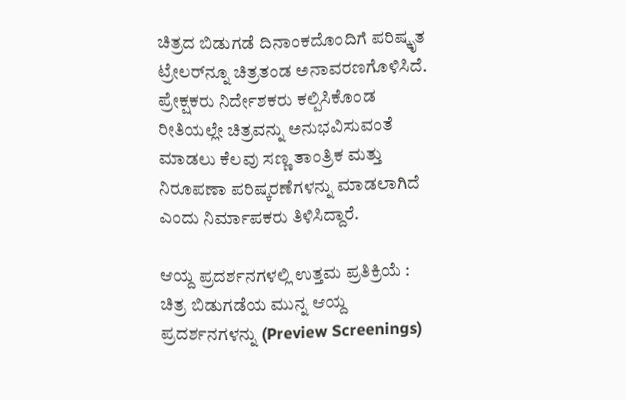ಚಿತ್ರದ ಬಿಡುಗಡೆ ದಿನಾಂಕದೊಂದಿಗೆ ಪರಿಷ್ಕೃತ ಟ್ರೇಲರ್‌ನ್ನೂ ಚಿತ್ರತಂಡ ಅನಾವರಣಗೊಳಿಸಿದೆ. ಪ್ರೇಕ್ಷಕರು ನಿರ್ದೇಶಕರು ಕಲ್ಪಿಸಿಕೊಂಡ ರೀತಿಯಲ್ಲೇ ಚಿತ್ರವನ್ನು ಅನುಭವಿಸುವಂತೆ ಮಾಡಲು ಕೆಲವು ಸಣ್ಣ ತಾಂತ್ರಿಕ ಮತ್ತು ನಿರೂಪಣಾ ಪರಿಷ್ಕರಣೆಗಳನ್ನು ಮಾಡಲಾಗಿದೆ ಎಂದು ನಿರ್ಮಾಪಕರು ತಿಳಿಸಿದ್ದಾರೆ.

ಆಯ್ದ ಪ್ರದರ್ಶನಗಳಲ್ಲಿ ಉತ್ತಮ ಪ್ರತಿಕ್ರಿಯೆ : ಚಿತ್ರ ಬಿಡುಗಡೆಯ ಮುನ್ನ ಆಯ್ದ ಪ್ರದರ್ಶನಗಳನ್ನು (Preview Screenings)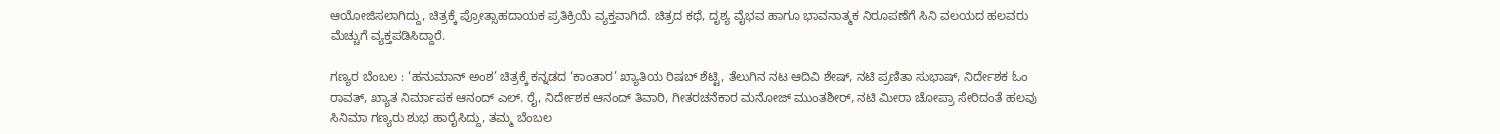ಆಯೋಜಿಸಲಾಗಿದ್ದು, ಚಿತ್ರಕ್ಕೆ ಪ್ರೋತ್ಸಾಹದಾಯಕ ಪ್ರತಿಕ್ರಿಯೆ ವ್ಯಕ್ತವಾಗಿದೆ. ಚಿತ್ರದ ಕಥೆ, ದೃಶ್ಯ ವೈಭವ ಹಾಗೂ ಭಾವನಾತ್ಮಕ ನಿರೂಪಣೆಗೆ ಸಿನಿ ವಲಯದ ಹಲವರು ಮೆಚ್ಚುಗೆ ವ್ಯಕ್ತಪಡಿಸಿದ್ದಾರೆ.

ಗಣ್ಯರ ಬೆಂಬಲ : ‘ಹನುಮಾನ್ ಅಂಶ’ ಚಿತ್ರಕ್ಕೆ ಕನ್ನಡದ ‘ಕಾಂತಾರ’ ಖ್ಯಾತಿಯ ರಿಷಬ್ ಶೆಟ್ಟಿ, ತೆಲುಗಿನ ನಟ ಆದಿವಿ ಶೇಷ್, ನಟಿ ಪ್ರಣಿತಾ ಸುಭಾಷ್, ನಿರ್ದೇಶಕ ಓಂ ರಾವತ್, ಖ್ಯಾತ ನಿರ್ಮಾಪಕ ಆನಂದ್ ಎಲ್. ರೈ, ನಿರ್ದೇಶಕ ಆನಂದ್ ತಿವಾರಿ, ಗೀತರಚನೆಕಾರ ಮನೋಜ್ ಮುಂತಶೀರ್, ನಟಿ ಮೀರಾ ಚೋಪ್ರಾ ಸೇರಿದಂತೆ ಹಲವು ಸಿನಿಮಾ ಗಣ್ಯರು ಶುಭ ಹಾರೈಸಿದ್ದು, ತಮ್ಮ ಬೆಂಬಲ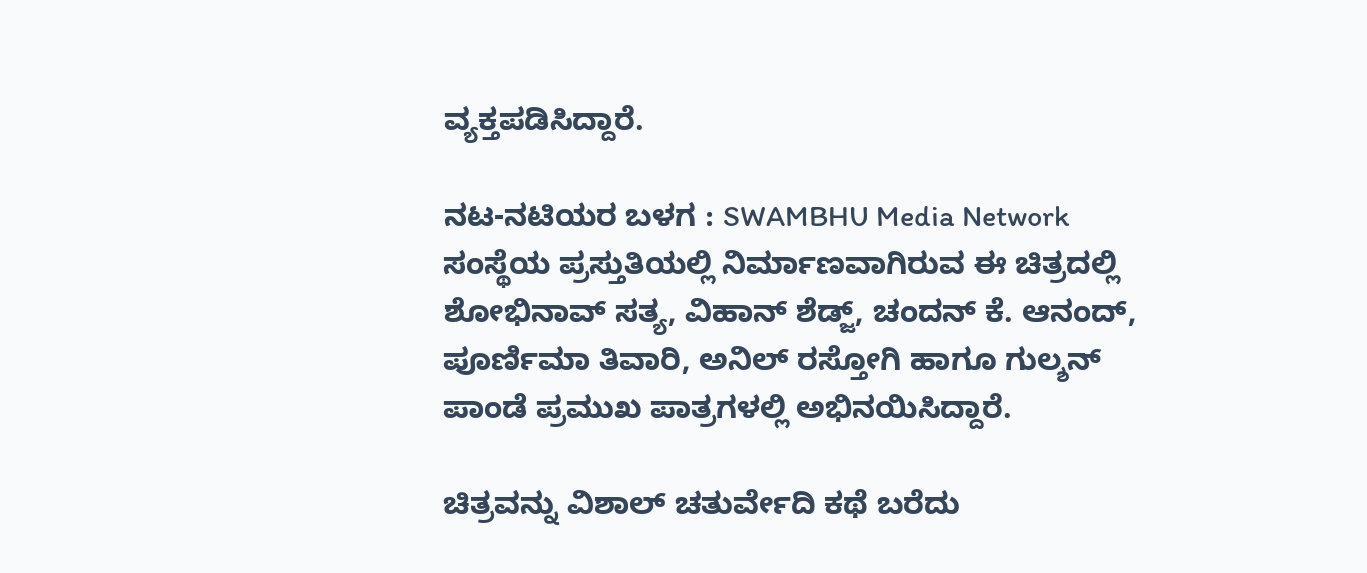ವ್ಯಕ್ತಪಡಿಸಿದ್ದಾರೆ.

ನಟ-ನಟಿಯರ ಬಳಗ : SWAMBHU Media Network ಸಂಸ್ಥೆಯ ಪ್ರಸ್ತುತಿಯಲ್ಲಿ ನಿರ್ಮಾಣವಾಗಿರುವ ಈ ಚಿತ್ರದಲ್ಲಿ ಶೋಭಿನಾವ್ ಸತ್ಯ, ವಿಹಾನ್ ಶೆಡ್ಜ್, ಚಂದನ್ ಕೆ. ಆನಂದ್, ಪೂರ್ಣಿಮಾ ತಿವಾರಿ, ಅನಿಲ್ ರಸ್ತೋಗಿ ಹಾಗೂ ಗುಲ್ಶನ್ ಪಾಂಡೆ ಪ್ರಮುಖ ಪಾತ್ರಗಳಲ್ಲಿ ಅಭಿನಯಿಸಿದ್ದಾರೆ.

ಚಿತ್ರವನ್ನು ವಿಶಾಲ್ ಚತುರ್ವೇದಿ ಕಥೆ ಬರೆದು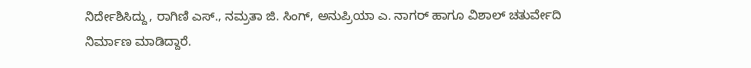ನಿರ್ದೇಶಿಸಿದ್ದು, ರಾಗಿಣಿ ಎಸ್., ನಮ್ರತಾ ಜಿ. ಸಿಂಗ್, ಅನುಪ್ರಿಯಾ ಎ. ನಾಗರ್ ಹಾಗೂ ವಿಶಾಲ್ ಚತುರ್ವೇದಿ ನಿರ್ಮಾಣ ಮಾಡಿದ್ದಾರೆ.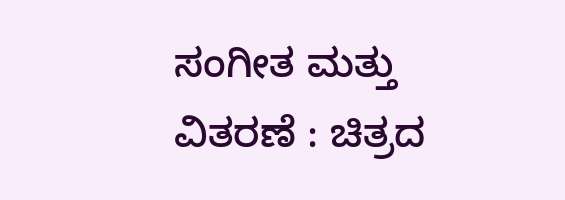ಸಂಗೀತ ಮತ್ತು ವಿತರಣೆ : ಚಿತ್ರದ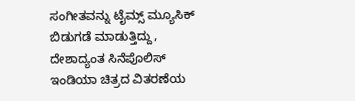ಸಂಗೀತವನ್ನು ಟೈಮ್ಸ್ ಮ್ಯೂಸಿಕ್ ಬಿಡುಗಡೆ ಮಾಡುತ್ತಿದ್ದು, ದೇಶಾದ್ಯಂತ ಸಿನೆಪೊಲಿಸ್ ಇಂಡಿಯಾ ಚಿತ್ರದ ವಿತರಣೆಯ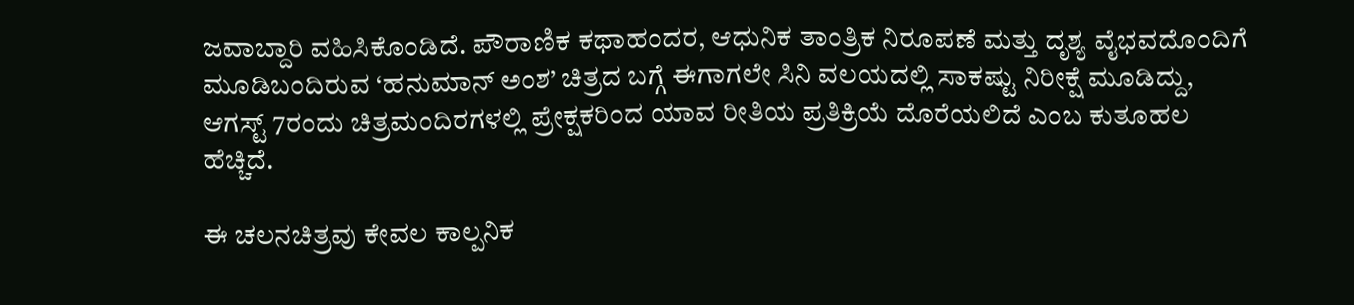ಜವಾಬ್ದಾರಿ ವಹಿಸಿಕೊಂಡಿದೆ. ಪೌರಾಣಿಕ ಕಥಾಹಂದರ, ಆಧುನಿಕ ತಾಂತ್ರಿಕ ನಿರೂಪಣೆ ಮತ್ತು ದೃಶ್ಯ ವೈಭವದೊಂದಿಗೆ ಮೂಡಿಬಂದಿರುವ ‘ಹನುಮಾನ್ ಅಂಶ’ ಚಿತ್ರದ ಬಗ್ಗೆ ಈಗಾಗಲೇ ಸಿನಿ ವಲಯದಲ್ಲಿ ಸಾಕಷ್ಟು ನಿರೀಕ್ಷೆ ಮೂಡಿದ್ದು, ಆಗಸ್ಟ್ 7ರಂದು ಚಿತ್ರಮಂದಿರಗಳಲ್ಲಿ ಪ್ರೇಕ್ಷಕರಿಂದ ಯಾವ ರೀತಿಯ ಪ್ರತಿಕ್ರಿಯೆ ದೊರೆಯಲಿದೆ ಎಂಬ ಕುತೂಹಲ ಹೆಚ್ಚಿದೆ.

ಈ ಚಲನಚಿತ್ರವು ಕೇವಲ ಕಾಲ್ಪನಿಕ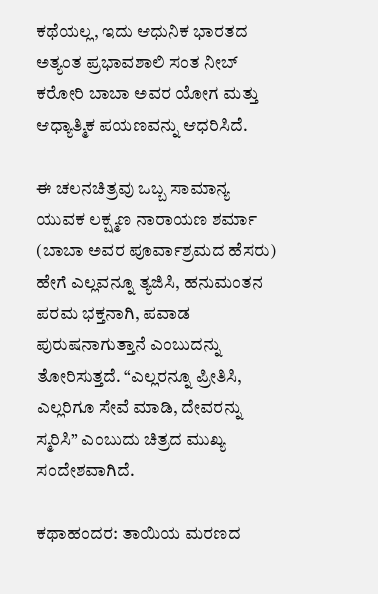ಕಥೆಯಲ್ಲ, ಇದು ಆಧುನಿಕ ಭಾರತದ ಅತ್ಯಂತ ಪ್ರಭಾವಶಾಲಿ ಸಂತ ನೀಬ್ ಕರೋರಿ ಬಾಬಾ ಅವರ ಯೋಗ ಮತ್ತು ಆಧ್ಯಾತ್ಮಿಕ ಪಯಣವನ್ನು ಆಧರಿಸಿದೆ.

ಈ ಚಲನಚಿತ್ರವು ಒಬ್ಬ ಸಾಮಾನ್ಯ ಯುವಕ ಲಕ್ಷ್ಮಣ ನಾರಾಯಣ ಶರ್ಮಾ (ಬಾಬಾ ಅವರ ಪೂರ್ವಾಶ್ರಮದ ಹೆಸರು) ಹೇಗೆ ಎಲ್ಲವನ್ನೂ ತ್ಯಜಿಸಿ, ಹನುಮಂತನ ಪರಮ ಭಕ್ತನಾಗಿ, ಪವಾಡ ಪುರುಷನಾಗುತ್ತಾನೆ ಎಂಬುದನ್ನು ತೋರಿಸುತ್ತದೆ. “ಎಲ್ಲರನ್ನೂ ಪ್ರೀತಿಸಿ, ಎಲ್ಲರಿಗೂ ಸೇವೆ ಮಾಡಿ, ದೇವರನ್ನು ಸ್ಮರಿಸಿ” ಎಂಬುದು ಚಿತ್ರದ ಮುಖ್ಯ ಸಂದೇಶವಾಗಿದೆ.

ಕಥಾಹಂದರ: ತಾಯಿಯ ಮರಣದ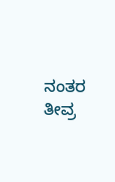ನಂತರ ತೀವ್ರ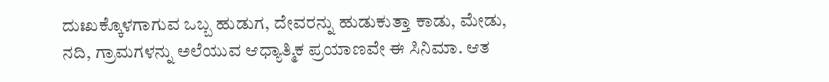ದುಃಖಕ್ಕೊಳಗಾಗುವ ಒಬ್ಬ ಹುಡುಗ, ದೇವರನ್ನು ಹುಡುಕುತ್ತಾ ಕಾಡು, ಮೇಡು, ನದಿ, ಗ್ರಾಮಗಳನ್ನು ಅಲೆಯುವ ಆಧ್ಯಾತ್ಮಿಕ ಪ್ರಯಾಣವೇ ಈ ಸಿನಿಮಾ. ಆತ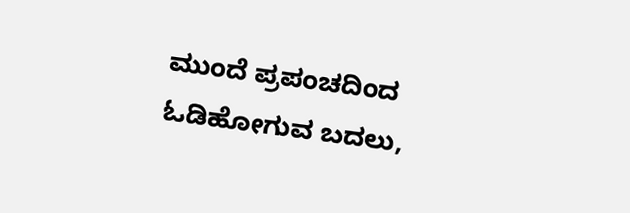ಮುಂದೆ ಪ್ರಪಂಚದಿಂದ ಓಡಿಹೋಗುವ ಬದಲು,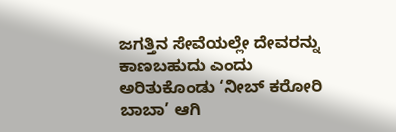ಜಗತ್ತಿನ ಸೇವೆಯಲ್ಲೇ ದೇವರನ್ನು ಕಾಣಬಹುದು ಎಂದು ಅರಿತುಕೊಂಡು ‘ನೀಬ್ ಕರೋರಿ ಬಾಬಾ’ ಆಗಿ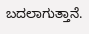ಬದಲಾಗುತ್ತಾನೆ.